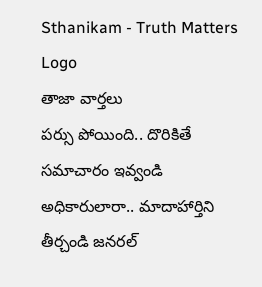Sthanikam - Truth Matters
Logo
తాజా వార్తలు
పర్సు పోయింది.. దొరికితే సమాచారం ఇవ్వండి అధికారులారా.. మాదాహార్తిని తీర్చండి జనరల్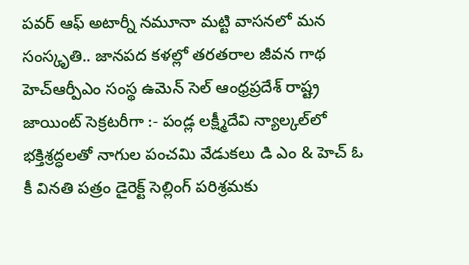పవర్ ఆఫ్ అటార్నీ నమూనా మట్టి వాసనలో మన సంస్కృతి.. జానపద కళల్లో తరతరాల జీవన గాథ హెచ్ఆర్పీఎం సంస్థ ఉమెన్ సెల్ ఆంధ్రప్రదేశ్ రాష్ట్ర జాయింట్ సెక్రటరీగా :- పండ్ల లక్ష్మీదేవి న్యాల్కల్‌లో భక్తిశ్రద్ధలతో నాగుల పంచమి వేడుకలు డి ఎం & హెచ్ ఓ కీ వినతి పత్రం డైరెక్ట్ సెల్లింగ్ పరిశ్రమకు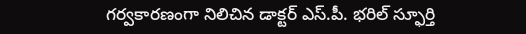గర్వకారణంగా నిలిచిన డాక్టర్ ఎస్.పీ. భరిల్ స్ఫూర్తి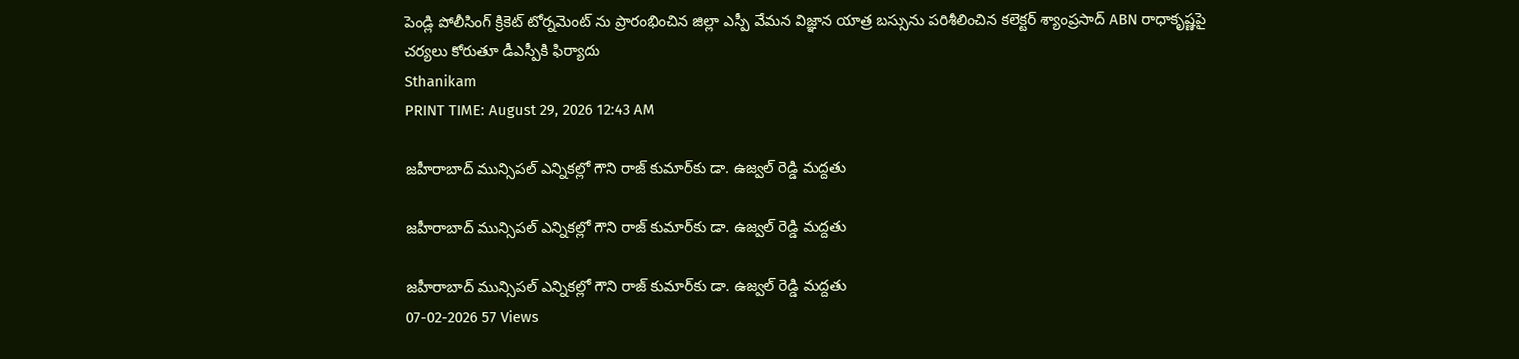పెండ్లి పోలీసింగ్ క్రికెట్ టోర్నమెంట్ ను ప్రారంభించిన జిల్లా ఎస్పీ వేమన విజ్ఞాన యాత్ర బస్సును పరిశీలించిన కలెక్టర్ శ్యాంప్రసాద్ ABN రాధాకృష్ణపై చర్యలు కోరుతూ డీఎస్పీకి ఫిర్యాదు
Sthanikam
PRINT TIME: August 29, 2026 12:43 AM

జహీరాబాద్ మున్సిపల్ ఎన్నికల్లో గౌని రాజ్ కుమార్‌కు డా. ఉజ్వల్ రెడ్డి మద్దతు

జహీరాబాద్ మున్సిపల్ ఎన్నికల్లో గౌని రాజ్ కుమార్‌కు డా. ఉజ్వల్ రెడ్డి మద్దతు

జహీరాబాద్ మున్సిపల్ ఎన్నికల్లో గౌని రాజ్ కుమార్‌కు డా. ఉజ్వల్ రెడ్డి మద్దతు
07-02-2026 57 Views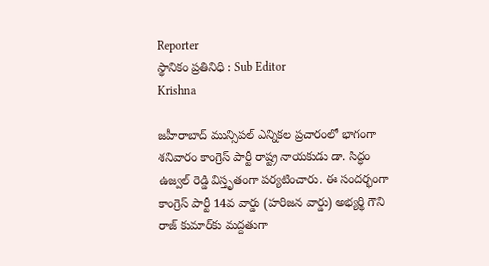Reporter
స్థానికం ప్రతినిధి : Sub Editor
Krishna

జహీరాబాద్ మున్సిపల్ ఎన్నికల ప్రచారంలో భాగంగా శనివారం కాంగ్రెస్ పార్టీ రాష్ట్ర నాయకుడు డా. సిద్ధం ఉజ్వల్ రెడ్డి విస్తృతంగా పర్యటించారు. ఈ సందర్భంగా కాంగ్రెస్ పార్టీ 14వ వార్డు (హరిజన వార్డు) అభ్యర్థి గౌని రాజ్ కుమార్‌కు మద్దతుగా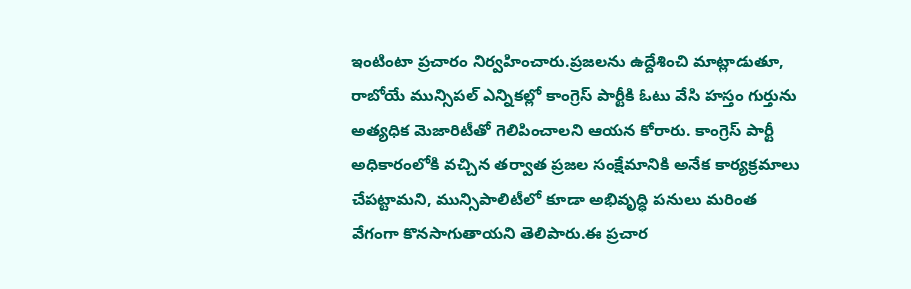ఇంటింటా ప్రచారం నిర్వహించారు.ప్రజలను ఉద్దేశించి మాట్లాడుతూ, రాబోయే మున్సిపల్ ఎన్నికల్లో కాంగ్రెస్ పార్టీకి ఓటు వేసి హస్తం గుర్తును అత్యధిక మెజారిటీతో గెలిపించాలని ఆయన కోరారు. కాంగ్రెస్ పార్టీ అధికారంలోకి వచ్చిన తర్వాత ప్రజల సంక్షేమానికి అనేక కార్యక్రమాలు చేపట్టామని, మున్సిపాలిటీలో కూడా అభివృద్ధి పనులు మరింత వేగంగా కొనసాగుతాయని తెలిపారు.ఈ ప్రచార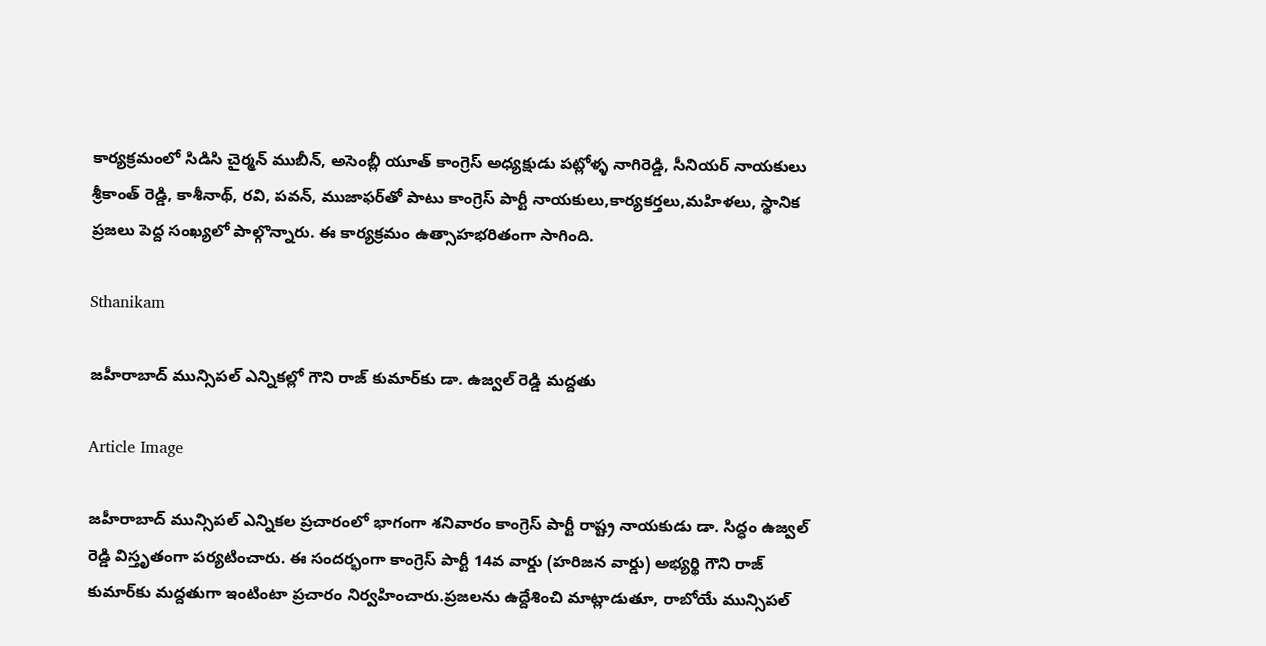కార్యక్రమంలో సిడిసి చైర్మన్ ముబీన్, అసెంబ్లీ యూత్ కాంగ్రెస్ అధ్యక్షుడు పట్లోళ్ళ నాగిరెడ్డి, సీనియర్ నాయకులు శ్రీకాంత్ రెడ్డి, కాశీనాథ్, రవి, పవన్, ముజాఫర్‌తో పాటు కాంగ్రెస్ పార్టీ నాయకులు,కార్యకర్తలు,మహిళలు, స్థానిక ప్రజలు పెద్ద సంఖ్యలో పాల్గొన్నారు. ఈ కార్యక్రమం ఉత్సాహభరితంగా సాగింది.

Sthanikam

జహీరాబాద్ మున్సిపల్ ఎన్నికల్లో గౌని రాజ్ కుమార్‌కు డా. ఉజ్వల్ రెడ్డి మద్దతు

Article Image

జహీరాబాద్ మున్సిపల్ ఎన్నికల ప్రచారంలో భాగంగా శనివారం కాంగ్రెస్ పార్టీ రాష్ట్ర నాయకుడు డా. సిద్ధం ఉజ్వల్ రెడ్డి విస్తృతంగా పర్యటించారు. ఈ సందర్భంగా కాంగ్రెస్ పార్టీ 14వ వార్డు (హరిజన వార్డు) అభ్యర్థి గౌని రాజ్ కుమార్‌కు మద్దతుగా ఇంటింటా ప్రచారం నిర్వహించారు.ప్రజలను ఉద్దేశించి మాట్లాడుతూ, రాబోయే మున్సిపల్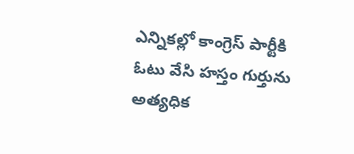ఎన్నికల్లో కాంగ్రెస్ పార్టీకి ఓటు వేసి హస్తం గుర్తును అత్యధిక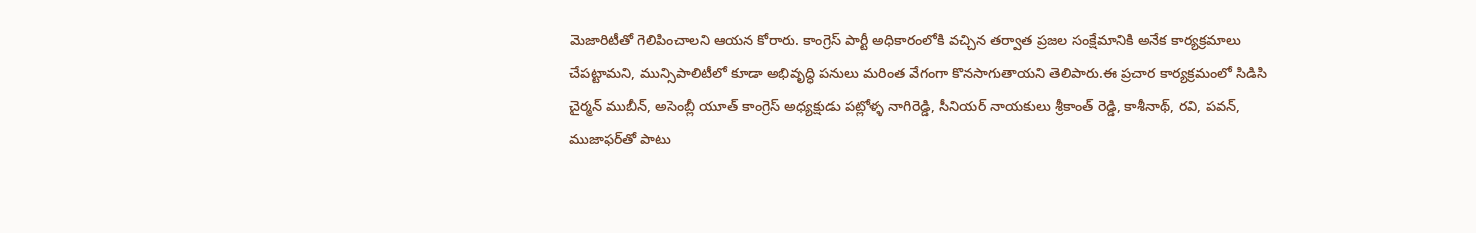మెజారిటీతో గెలిపించాలని ఆయన కోరారు. కాంగ్రెస్ పార్టీ అధికారంలోకి వచ్చిన తర్వాత ప్రజల సంక్షేమానికి అనేక కార్యక్రమాలు చేపట్టామని, మున్సిపాలిటీలో కూడా అభివృద్ధి పనులు మరింత వేగంగా కొనసాగుతాయని తెలిపారు.ఈ ప్రచార కార్యక్రమంలో సిడిసి చైర్మన్ ముబీన్, అసెంబ్లీ యూత్ కాంగ్రెస్ అధ్యక్షుడు పట్లోళ్ళ నాగిరెడ్డి, సీనియర్ నాయకులు శ్రీకాంత్ రెడ్డి, కాశీనాథ్, రవి, పవన్, ముజాఫర్‌తో పాటు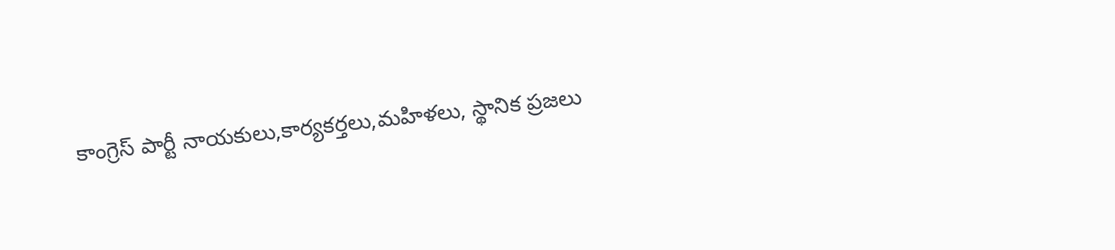కాంగ్రెస్ పార్టీ నాయకులు,కార్యకర్తలు,మహిళలు, స్థానిక ప్రజలు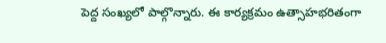పెద్ద సంఖ్యలో పాల్గొన్నారు. ఈ కార్యక్రమం ఉత్సాహభరితంగా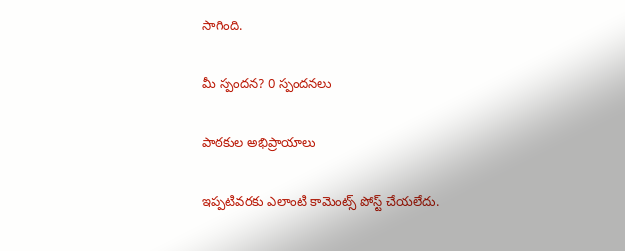సాగింది.

మీ స్పందన? 0 స్పందనలు

పాఠకుల అభిప్రాయాలు

ఇప్పటివరకు ఎలాంటి కామెంట్స్ పోస్ట్ చేయలేదు.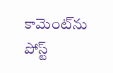కామెంట్‌ను పోస్ట్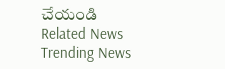చేయండి
Related News
Trending News